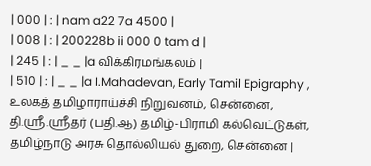| 000 | : | nam a22 7a 4500 |
| 008 | : | 200228b ii 000 0 tam d |
| 245 | : | _ _ |a விக்கிரமங்கலம் |
| 510 | : | _ _ |a I.Mahadevan, Early Tamil Epigraphy , உலகத் தமிழாராய்ச்சி நிறுவனம், சென்னை, தி.ஸ்ரீ.ஸ்ரீதர் (பதி.ஆ) தமிழ்-பிராமி கல்வெட்டுகள், தமிழ்நாடு அரசு தொல்லியல் துறை, சென்னை |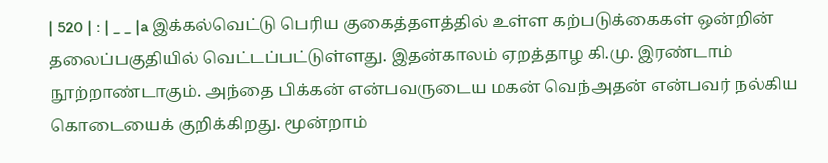| 520 | : | _ _ |a இக்கல்வெட்டு பெரிய குகைத்தளத்தில் உள்ள கற்படுக்கைகள் ஒன்றின் தலைப்பகுதியில் வெட்டப்பட்டுள்ளது. இதன்காலம் ஏறத்தாழ கி.மு. இரண்டாம் நூற்றாண்டாகும். அந்தை பிக்கன் என்பவருடைய மகன் வெந்அதன் என்பவர் நல்கிய கொடையைக் குறிக்கிறது. மூன்றாம்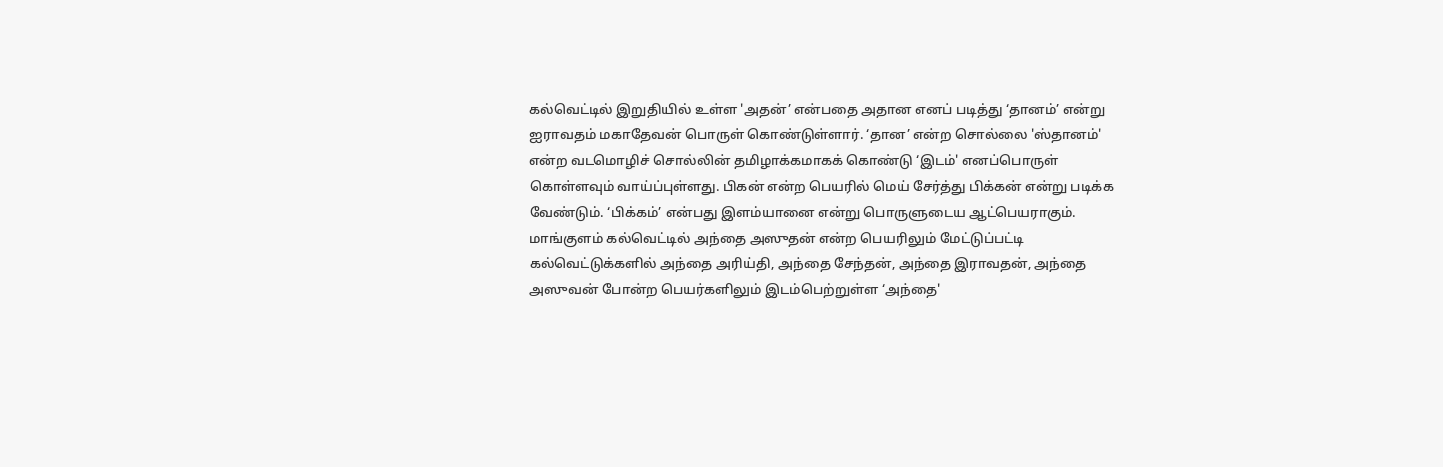கல்வெட்டில் இறுதியில் உள்ள 'அதன்’ என்பதை அதான எனப் படித்து ‘தானம்’ என்று ஐராவதம் மகாதேவன் பொருள் கொண்டுள்ளார். ‘தான’ என்ற சொல்லை 'ஸ்தானம்' என்ற வடமொழிச் சொல்லின் தமிழாக்கமாகக் கொண்டு ‘இடம்' எனப்பொருள் கொள்ளவும் வாய்ப்புள்ளது. பிகன் என்ற பெயரில் மெய் சேர்த்து பிக்கன் என்று படிக்க வேண்டும். ‘பிக்கம்’ என்பது இளம்யானை என்று பொருளுடைய ஆட்பெயராகும். மாங்குளம் கல்வெட்டில் அந்தை அஸுதன் என்ற பெயரிலும் மேட்டுப்பட்டி கல்வெட்டுக்களில் அந்தை அரிய்தி, அந்தை சேந்தன், அந்தை இராவதன், அந்தை அஸுவன் போன்ற பெயர்களிலும் இடம்பெற்றுள்ள ‘அந்தை'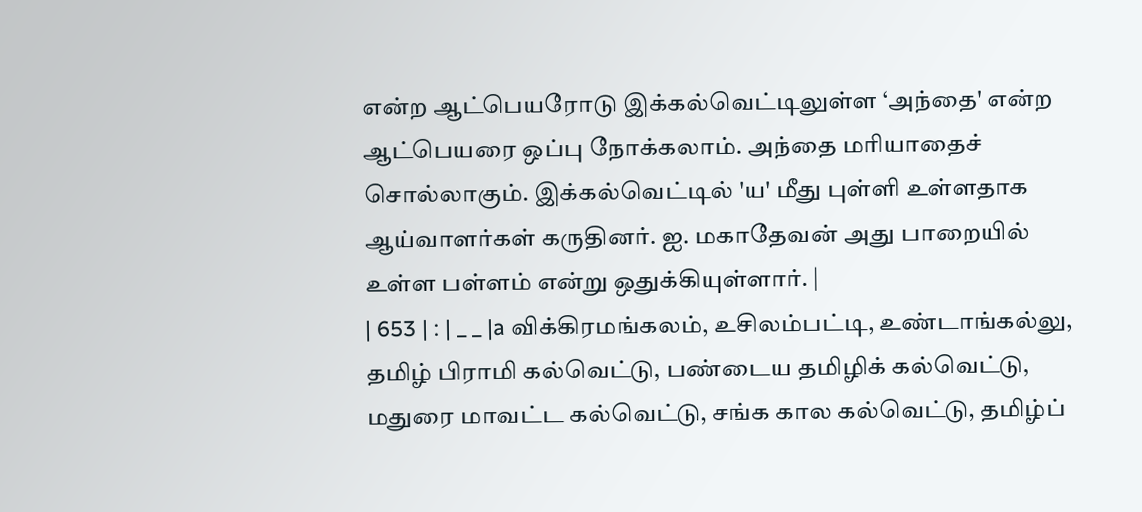என்ற ஆட்பெயரோடு இக்கல்வெட்டிலுள்ள ‘அந்தை' என்ற ஆட்பெயரை ஒப்பு நோக்கலாம். அந்தை மரியாதைச் சொல்லாகும். இக்கல்வெட்டில் 'ய' மீது புள்ளி உள்ளதாக ஆய்வாளர்கள் கருதினர். ஐ. மகாதேவன் அது பாறையில் உள்ள பள்ளம் என்று ஒதுக்கியுள்ளார். |
| 653 | : | _ _ |a விக்கிரமங்கலம், உசிலம்பட்டி, உண்டாங்கல்லு, தமிழ் பிராமி கல்வெட்டு, பண்டைய தமிழிக் கல்வெட்டு, மதுரை மாவட்ட கல்வெட்டு, சங்க கால கல்வெட்டு, தமிழ்ப்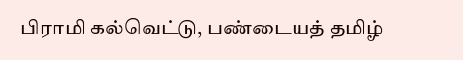பிராமி கல்வெட்டு, பண்டையத் தமிழ்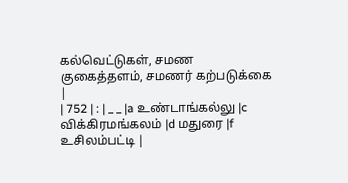கல்வெட்டுகள், சமண குகைத்தளம், சமணர் கற்படுக்கை |
| 752 | : | _ _ |a உண்டாங்கல்லு |c விக்கிரமங்கலம் |d மதுரை |f உசிலம்பட்டி |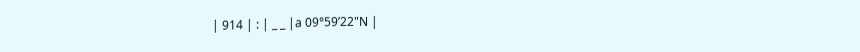| 914 | : | _ _ |a 09°59’22"N |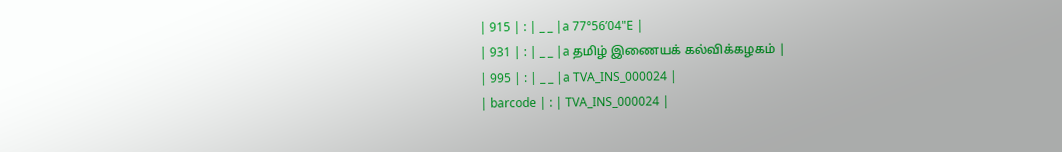| 915 | : | _ _ |a 77°56’04"E |
| 931 | : | _ _ |a தமிழ் இணையக் கல்விக்கழகம் |
| 995 | : | _ _ |a TVA_INS_000024 |
| barcode | : | TVA_INS_000024 |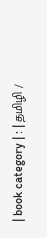| book category | : | தமிழி /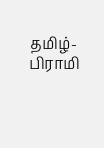தமிழ்-பிராமி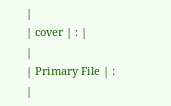|
| cover | : |
|
| Primary File | : |